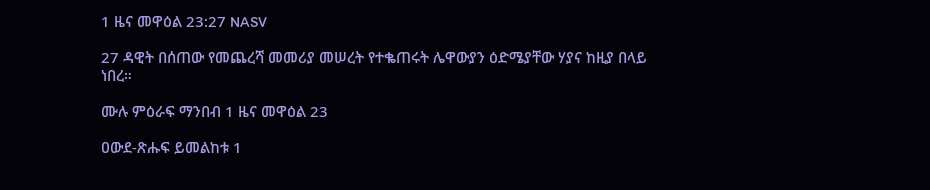1 ዜና መዋዕል 23:27 NASV

27 ዳዊት በሰጠው የመጨረሻ መመሪያ መሠረት የተቈጠሩት ሌዋውያን ዕድሜያቸው ሃያና ከዚያ በላይ ነበረ።

ሙሉ ምዕራፍ ማንበብ 1 ዜና መዋዕል 23

ዐውደ-ጽሑፍ ይመልከቱ 1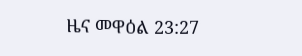ዜና መዋዕል 23:27